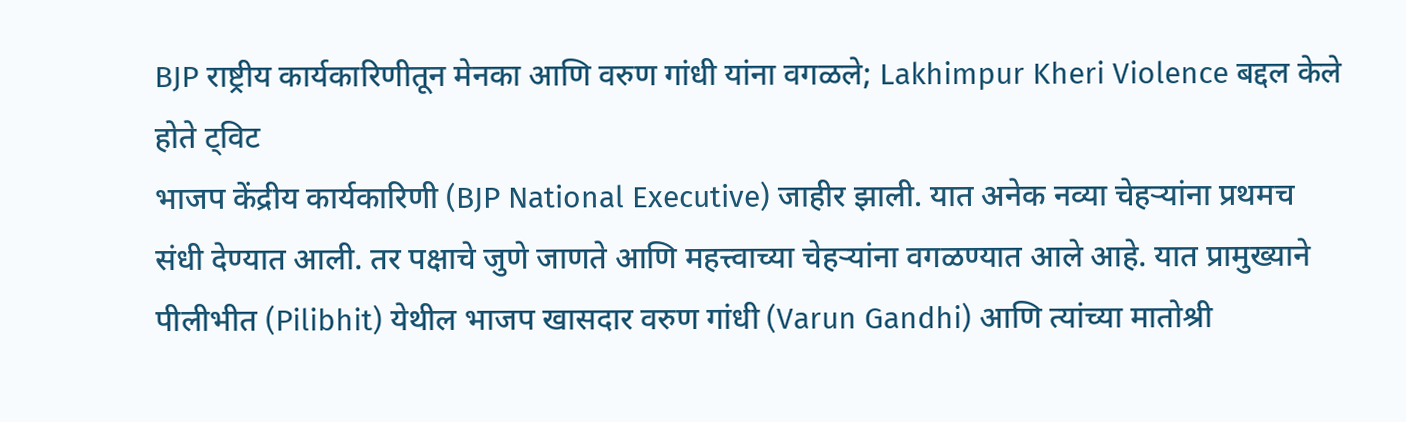BJP राष्ट्रीय कार्यकारिणीतून मेनका आणि वरुण गांधी यांना वगळले; Lakhimpur Kheri Violence बद्दल केले होते ट्विट
भाजप केंद्रीय कार्यकारिणी (BJP National Executive) जाहीर झाली. यात अनेक नव्या चेहऱ्यांना प्रथमच संधी देण्यात आली. तर पक्षाचे जुणे जाणते आणि महत्त्वाच्या चेहऱ्यांना वगळण्यात आले आहे. यात प्रामुख्याने पीलीभीत (Pilibhit) येथील भाजप खासदार वरुण गांधी (Varun Gandhi) आणि त्यांच्या मातोश्री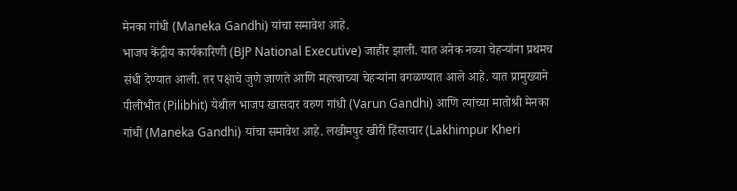मेनका गांधी (Maneka Gandhi) यांचा समावेश आहे.
भाजप केंद्रीय कार्यकारिणी (BJP National Executive) जाहीर झाली. यात अनेक नव्या चेहऱ्यांना प्रथमच संधी देण्यात आली. तर पक्षाचे जुणे जाणते आणि महत्त्वाच्या चेहऱ्यांना वगळण्यात आले आहे. यात प्रामुख्याने पीलीभीत (Pilibhit) येथील भाजप खासदार वरुण गांधी (Varun Gandhi) आणि त्यांच्या मातोश्री मेनका गांधी (Maneka Gandhi) यांचा समावेश आहे. लखीमपुर खीरी हिंसाचार (Lakhimpur Kheri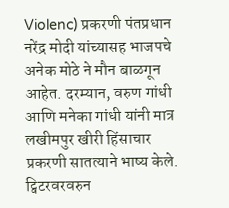Violenc) प्रकरणी पंतप्रधान नरेंद्र मोदी यांच्यासह भाजपचे अनेक मोठे ने मौन बाळगून आहेत. दरम्यान, वरुण गांधी आणि मनेका गांधी यांनी मात्र लखीमपुर खीरी हिंसाचार प्रकरणी सातत्याने भाष्य केले. ट्विटरवरवरुन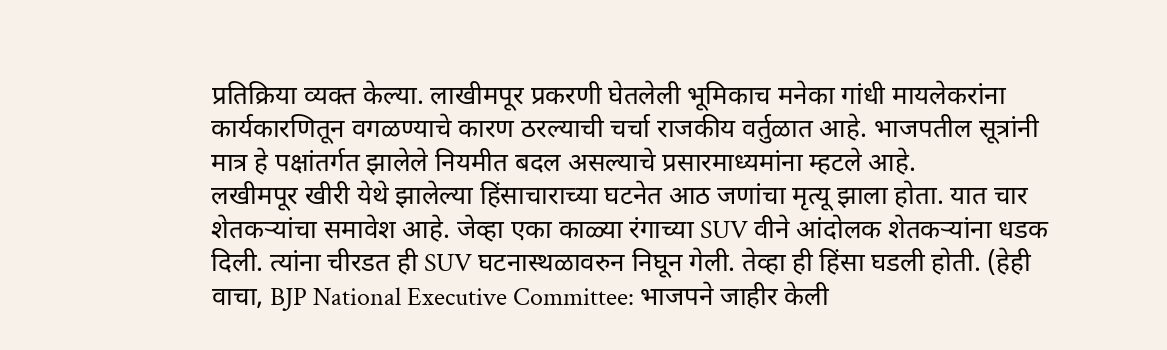प्रतिक्रिया व्यक्त केल्या. लाखीमपूर प्रकरणी घेतलेली भूमिकाच मनेका गांधी मायलेकरांना कार्यकारणितून वगळण्याचे कारण ठरल्याची चर्चा राजकीय वर्तुळात आहे. भाजपतील सूत्रांनी मात्र हे पक्षांतर्गत झालेले नियमीत बदल असल्याचे प्रसारमाध्यमांना म्हटले आहे.
लखीमपूर खीरी येथे झालेल्या हिंसाचाराच्या घटनेत आठ जणांचा मृत्यू झाला होता. यात चार शेतकऱ्यांचा समावेश आहे. जेव्हा एका काळ्या रंगाच्या SUV वीने आंदोलक शेतकऱ्यांना धडक दिली. त्यांना चीरडत ही SUV घटनास्थळावरुन निघून गेली. तेव्हा ही हिंसा घडली होती. (हेही वाचा, BJP National Executive Committee: भाजपने जाहीर केली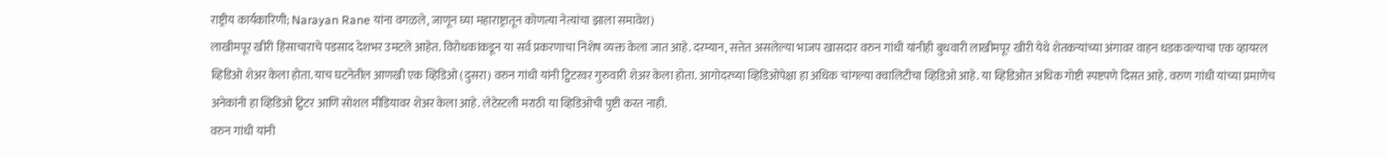राष्ट्रीय कार्यकारिणी; Narayan Rane यांना वगळले, जाणून घ्या महाराष्ट्रातून कोणत्या नेत्यांचा झाला समावेश)
लाखीमपूर खीरी हिंसाचाराचे पडसाद देशभर उमटले आहेत. विरोधकांकडून या सर्व प्रकरणाचा निशेष व्यक्त केला जात आहे. दरम्यान, सत्तेत असलेल्या भाजप खासदार वरुन गांधी यांनीही बुधवारी लाखीमपूर खीरी येथे शेतकऱ्यांच्या अंगावर वाहन धडकवल्याचा एक व्हायरल व्हिडिओ शेअर केला होता. याच घटनेतील आणखी एक व्हिडिओ (दुसरा) वरुन गांधी यांनी ट्विटरवर गुरुवारी शेअर केला होता. आगोदरच्या व्हिडिओपेक्षा हा अधिक चांगल्या क्वालिटीचा व्हिडिओ आहे. या व्हिडिओत अधिक गोष्टी स्पष्टपणे दिसत आहे. वरुण गांधी यांच्या प्रमाणेच अनेकांनी हा व्हिडिओ ट्विटर आणि सोशल मीडियावर शेअर केला आहे. लेटेस्टली मराठी या व्हिडिओची पुष्टी करत नाही.
वरुन गांधी यांनी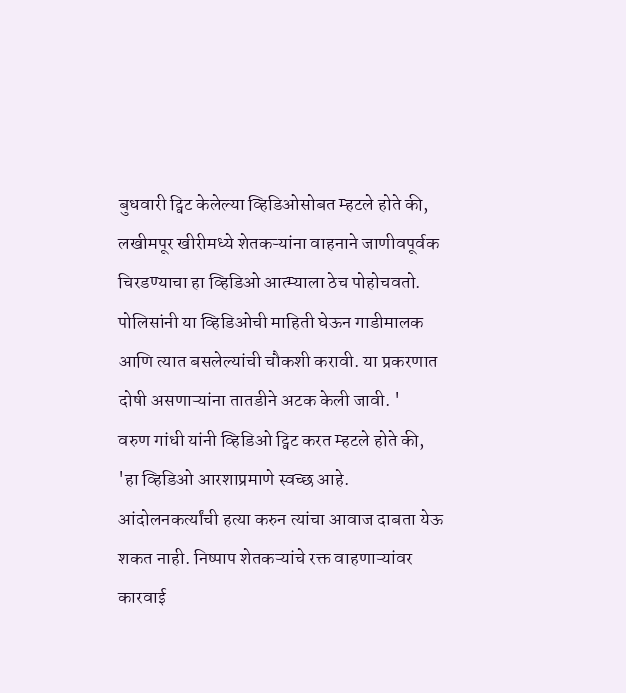बुधवारी ट्विट केलेल्या व्हिडिओसोबत म्हटले होते की, लखीमपूर खीरीमध्ये शेतकऱ्यांना वाहनाने जाणीवपूर्वक चिरडण्याचा हा व्हिडिओ आत्म्याला ठेच पोहोचवतो. पोलिसांनी या व्हिडिओची माहिती घेऊन गाडीमालक आणि त्यात बसलेल्यांची चौकशी करावी. या प्रकरणात दोषी असणाऱ्यांना तातडीने अटक केली जावी. '
वरुण गांधी यांनी व्हिडिओ ट्विट करत म्हटले होते की, 'हा व्हिडिओ आरशाप्रमाणे स्वच्छ आहे. आंदोलनकर्त्यांची हत्या करुन त्यांचा आवाज दाबता येऊ शकत नाही. निष्पाप शेतकऱ्यांचे रक्त वाहणाऱ्यांवर कारवाई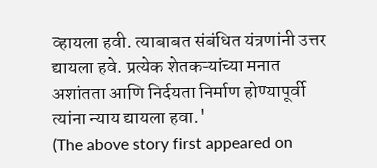व्हायला हवी. त्याबाबत संबंधित यंत्रणांनी उत्तर द्यायला हवे. प्रत्येक शेतकऱ्यांच्या मनात अशांतता आणि निर्दयता निर्माण होण्यापूर्वी त्यांना न्याय द्यायला हवा.'
(The above story first appeared on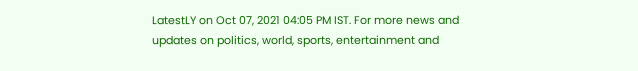LatestLY on Oct 07, 2021 04:05 PM IST. For more news and updates on politics, world, sports, entertainment and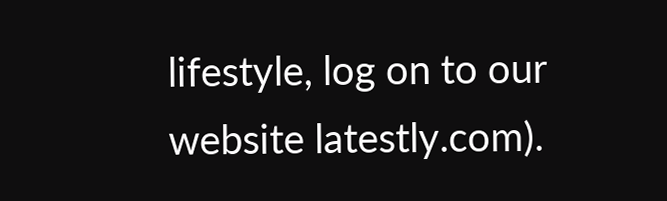lifestyle, log on to our website latestly.com).